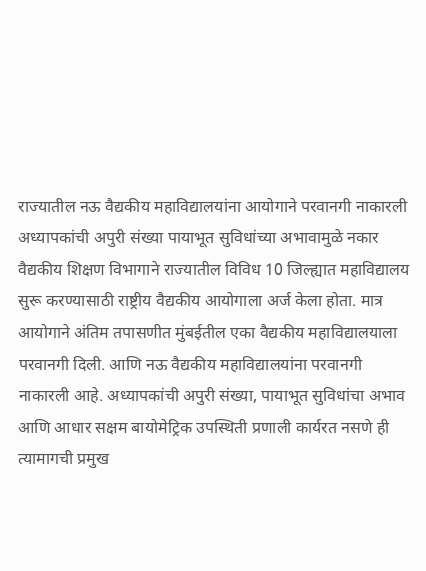राज्यातील नऊ वैद्यकीय महाविद्यालयांना आयोगाने परवानगी नाकारली
अध्यापकांची अपुरी संख्या पायाभूत सुविधांच्या अभावामुळे नकार
वैद्यकीय शिक्षण विभागाने राज्यातील विविध 10 जिल्ह्यात महाविद्यालय सुरू करण्यासाठी राष्ट्रीय वैद्यकीय आयोगाला अर्ज केला होता. मात्र आयोगाने अंतिम तपासणीत मुंबईतील एका वैद्यकीय महाविद्यालयाला परवानगी दिली. आणि नऊ वैद्यकीय महाविद्यालयांना परवानगी नाकारली आहे. अध्यापकांची अपुरी संख्या, पायाभूत सुविधांचा अभाव आणि आधार सक्षम बायोमेट्रिक उपस्थिती प्रणाली कार्यरत नसणे ही त्यामागची प्रमुख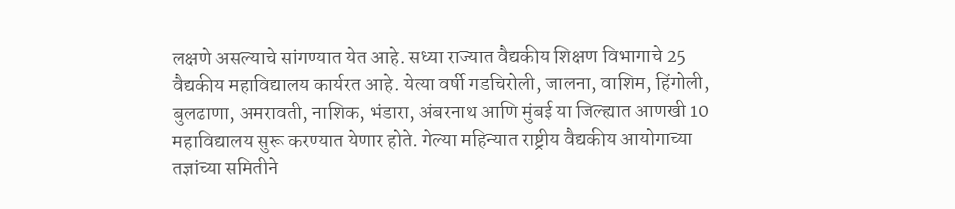लक्षणे असल्याचे सांगण्यात येत आहे. सध्या राज्यात वैद्यकीय शिक्षण विभागाचे 25 वैद्यकीय महाविद्यालय कार्यरत आहे. येत्या वर्षी गडचिरोली, जालना, वाशिम, हिंगोली, बुलढाणा, अमरावती, नाशिक, भंडारा, अंबरनाथ आणि मुंबई या जिल्ह्यात आणखी 10 महाविद्यालय सुरू करण्यात येणार होते. गेल्या महिन्यात राष्ट्रीय वैद्यकीय आयोगाच्या तज्ञांच्या समितीने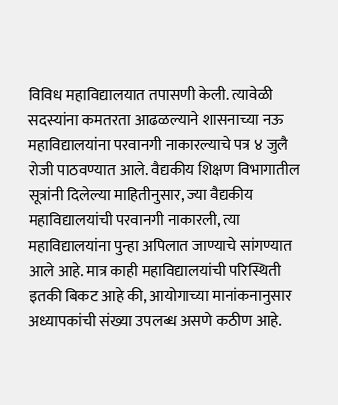विविध महाविद्यालयात तपासणी केली. त्यावेळी सदस्यांना कमतरता आढळल्याने शासनाच्या नऊ महाविद्यालयांना परवानगी नाकारल्याचे पत्र ४ जुलै रोजी पाठवण्यात आले. वैद्यकीय शिक्षण विभागातील सूत्रांनी दिलेल्या माहितीनुसार, ज्या वैद्यकीय महाविद्यालयांची परवानगी नाकारली, त्या महाविद्यालयांना पुन्हा अपिलात जाण्याचे सांगण्यात आले आहे. मात्र काही महाविद्यालयांची परिस्थिती इतकी बिकट आहे की, आयोगाच्या मानांकनानुसार अध्यापकांची संख्या उपलब्ध असणे कठीण आहे.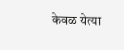केवळ येत्या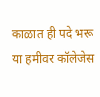काळात ही पदे भरू या हमीवर कॉलेजेस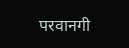परवानगी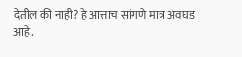देतील की नाही? हे आत्ताच सांगणे मात्र अवघड आहे.